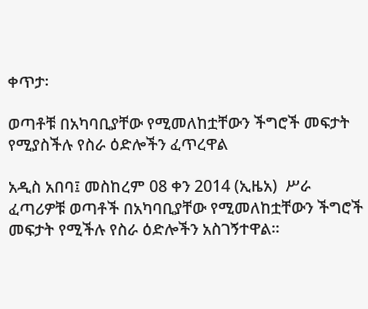ቀጥታ፡

ወጣቶቹ በአካባቢያቸው የሚመለከቷቸውን ችግሮች መፍታት የሚያስችሉ የስራ ዕድሎችን ፈጥረዋል

አዲስ አበባ፤ መስከረም 08 ቀን 2014 (ኢዜአ)  ሥራ ፈጣሪዎቹ ወጣቶች በአካባቢያቸው የሚመለከቷቸውን ችግሮች መፍታት የሚችሉ የስራ ዕድሎችን አስገኝተዋል።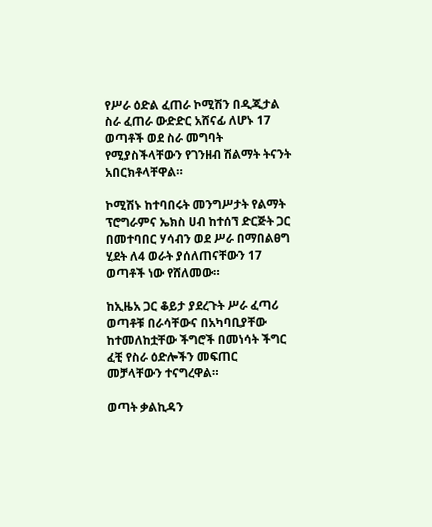የሥራ ዕድል ፈጠራ ኮሚሽን በዲጂታል ስራ ፈጠራ ውድድር አሸናፊ ለሆኑ 17 ወጣቶች ወደ ስራ መግባት የሚያስችላቸውን የገንዘብ ሽልማት ትናንት አበርክቶላቸዋል።

ኮሚሽኑ ከተባበሩት መንግሥታት የልማት ፕሮግራምና ኤክስ ሀብ ከተሰኘ ድርጅት ጋር በመተባበር ሃሳብን ወደ ሥራ በማበልፀግ ሂደት ለ4 ወራት ያሰለጠናቸውን 17 ወጣቶች ነው የሸለመው።

ከኢዜአ ጋር ቆይታ ያደረጉት ሥራ ፈጣሪ ወጣቶቹ በራሳቸውና በአካባቢያቸው ከተመለከቷቸው ችግሮች በመነሳት ችግር ፈቺ የስራ ዕድሎችን መፍጠር መቻላቸውን ተናግረዋል።

ወጣት ቃልኪዳን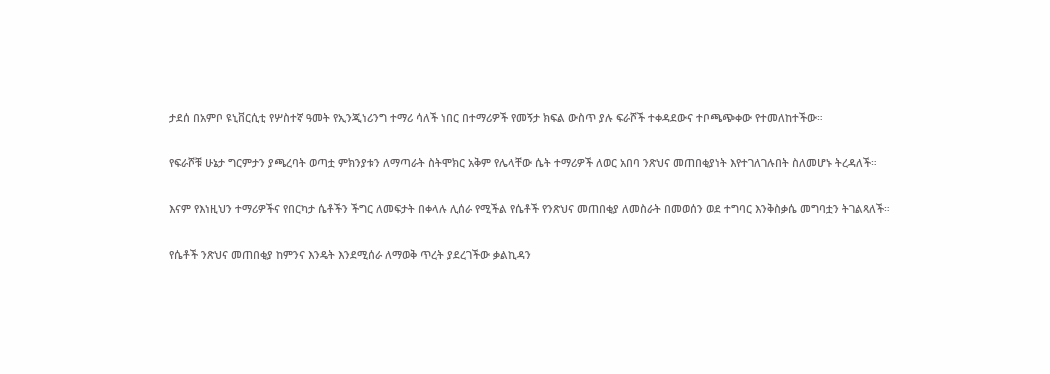ታደሰ በአምቦ ዩኒቨርሲቲ የሦስተኛ ዓመት የኢንጂነሪንግ ተማሪ ሳለች ነበር በተማሪዎች የመኝታ ክፍል ውስጥ ያሉ ፍራሾች ተቀዳደውና ተቦጫጭቀው የተመለከተችው።

የፍራሾቹ ሁኔታ ግርምታን ያጫረባት ወጣቷ ምክንያቱን ለማጣራት ስትሞክር አቅም የሌላቸው ሴት ተማሪዎች ለወር አበባ ንጽህና መጠበቂያነት እየተገለገሉበት ስለመሆኑ ትረዳለች።

እናም የእነዚህን ተማሪዎችና የበርካታ ሴቶችን ችግር ለመፍታት በቀላሉ ሊሰራ የሚችል የሴቶች የንጽህና መጠበቂያ ለመስራት በመወሰን ወደ ተግባር እንቅስቃሴ መግባቷን ትገልጻለች።

የሴቶች ንጽህና መጠበቂያ ከምንና እንዴት እንደሚሰራ ለማወቅ ጥረት ያደረገችው ቃልኪዳን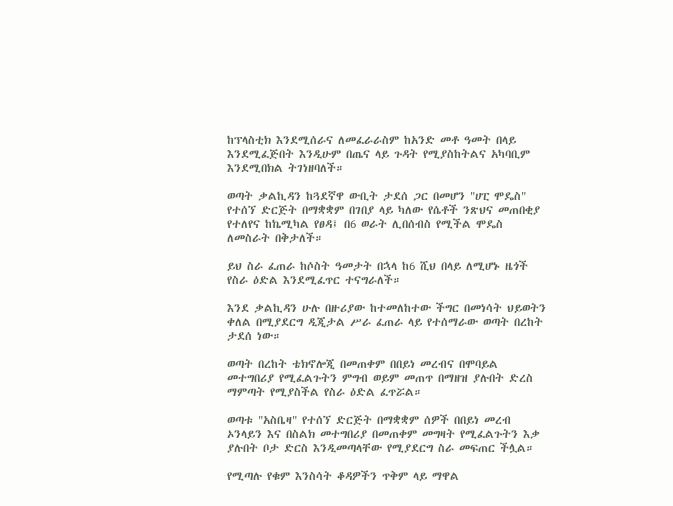ከፕላስቲክ እንደሚሰራና ለመፈራራስም ከአንድ መቶ ዓመት በላይ እንደሚፈጅበት እንዲሁም በጤና ላይ ጉዳት የሚያስከትልና አካባቢም እንደሚበክል ትገነዘባለች።

ወጣት ቃልኪዳን ከጓደኛዋ ውቢት ታደሰ ጋር በመሆን "ሀፒ ሞዴስ" የተሰኘ ድርጅት በማቋቋም በገበያ ላይ ካለው የሴቶች ንጽህና መጠበቂያ የተለየና ከኬሚካል የፀዳ፤ በ6 ወራት ሊበሰብስ የሚችል ሞዴስ ለመስራት በቅታለች።

ይህ ስራ ፈጠራ ከሶስት ዓመታት በኋላ ከ6 ሺህ በላይ ለሚሆኑ ዜጎች የስራ ዕድል እንደሚፈጥር ተናግራለች።

እንደ ቃልኪዳን ሁሉ በዙሪያው ከተመለከተው ችግር በመነሳት ህይወትን ቀለል በሚያደርግ ዲጂታል ሥራ ፈጠራ ላይ የተሰማራው ወጣት በረከት ታደሰ ነው።

ወጣት በረከት ቴክኖሎጂ በመጠቀም በበይነ መረብና በሞባይል መተግበሪያ የሚፈልጉትን ምግብ ወይም መጠጥ በማዘዝ ያሉበት ድረስ ማምጣት የሚያስችል የስራ ዕድል ፈጥሯል።

ወጣቱ "አስቤዛ" የተሰኘ ድርጅት በማቋቋም ሰዎች በበይነ መረብ ኦንላይን እና በስልክ መተግበሪያ በመጠቀም መግዛት የሚፈልጉትን እቃ ያሉበት ቦታ ድርስ እንዲመጣላቸው የሚያደርግ ስራ መፍጠር ችሏል።

የሚጣሉ የቁም እንስሳት ቆዳዎችን ጥቅም ላይ ማዋል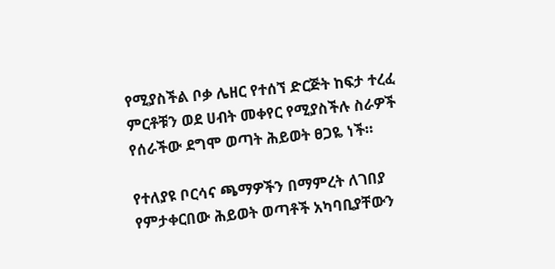የሚያስችል ቦቃ ሌዘር የተሰኘ ድርጅት ከፍታ ተረፈ ምርቶቹን ወደ ሀብት መቀየር የሚያስችሉ ስራዎች የሰራችው ደግሞ ወጣት ሕይወት ፀጋዬ ነች።

የተለያዩ ቦርሳና ጫማዎችን በማምረት ለገበያ የምታቀርበው ሕይወት ወጣቶች አካባቢያቸውን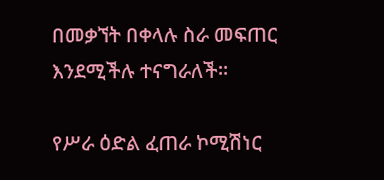በመቃኘት በቀላሉ ስራ መፍጠር እንደሚችሉ ተናግራለች።

የሥራ ዕድል ፈጠራ ኮሚሽነር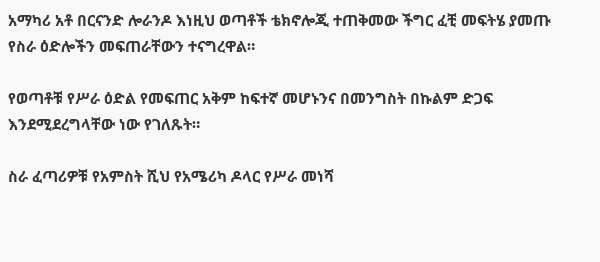አማካሪ አቶ በርናንድ ሎራንዶ እነዚህ ወጣቶች ቴክኖሎጂ ተጠቅመው ችግር ፈቺ መፍትሄ ያመጡ የስራ ዕድሎችን መፍጠራቸውን ተናግረዋል።

የወጣቶቹ የሥራ ዕድል የመፍጠር አቅም ከፍተኛ መሆኑንና በመንግስት በኩልም ድጋፍ እንደሚደረግላቸው ነው የገለጹት።

ስራ ፈጣሪዎቹ የአምስት ሺህ የአሜሪካ ዶላር የሥራ መነሻ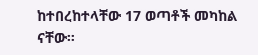ከተበረከተላቸው 17 ወጣቶች መካከል ናቸው።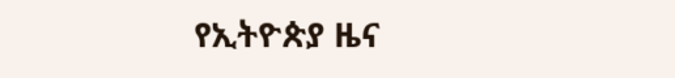የኢትዮጵያ ዜና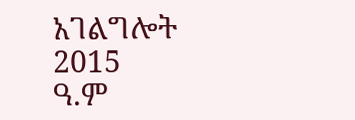አገልግሎት
2015
ዓ.ም